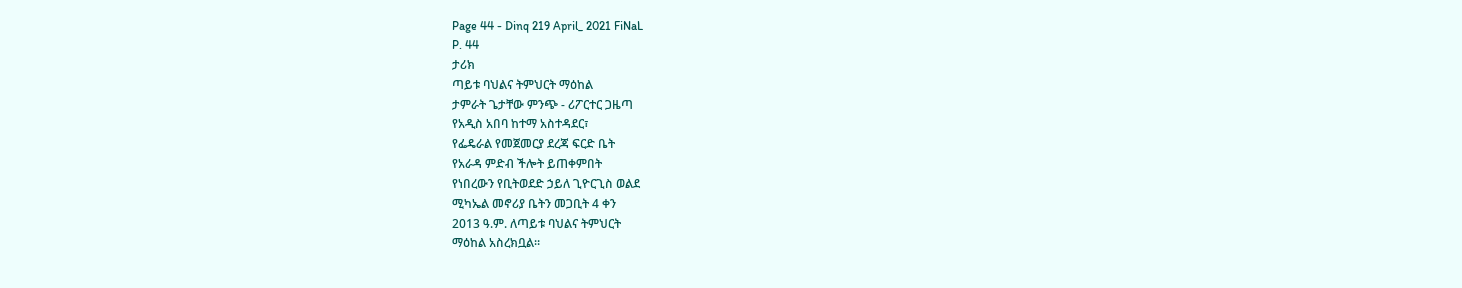Page 44 - Dinq 219 April_ 2021 FiNaL
P. 44
ታሪክ
ጣይቱ ባህልና ትምህርት ማዕከል
ታምራት ጌታቸው ምንጭ - ሪፖርተር ጋዜጣ
የአዲስ አበባ ከተማ አስተዳደር፣
የፌዴራል የመጀመርያ ደረጃ ፍርድ ቤት
የአራዳ ምድብ ችሎት ይጠቀምበት
የነበረውን የቢትወደድ ኃይለ ጊዮርጊስ ወልደ
ሚካኤል መኖሪያ ቤትን መጋቢት 4 ቀን
2013 ዓ.ም. ለጣይቱ ባህልና ትምህርት
ማዕከል አስረክቧል።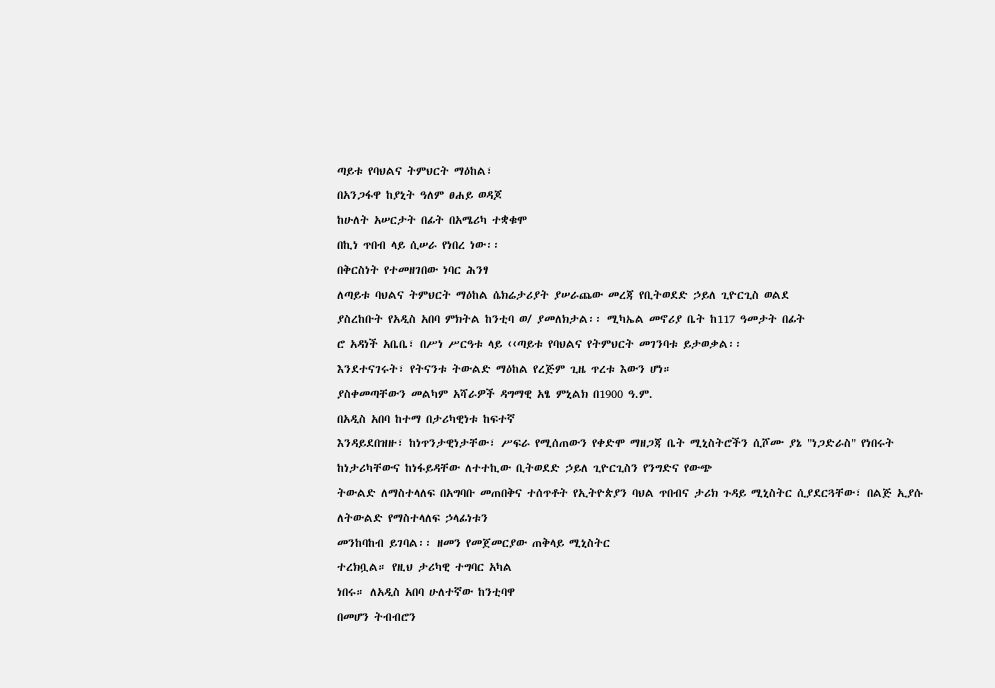ጣይቱ የባህልና ትምህርት ማዕከል፣
በአንጋፋዋ ከያኒት ዓለም ፀሐይ ወዳጆ
ከሁለት አሠርታት በፊት በአሜሪካ ተቋቁሞ
በኪነ ጥበብ ላይ ሲሠራ የነበረ ነው፡፡
በቅርስነት የተመዘገበው ነባር ሕንፃ
ለጣይቱ ባህልና ትምህርት ማዕከል ሴክሬታሪያት ያሠራጨው መረጃ የቢትወደድ ኃይለ ጊዮርጊስ ወልደ
ያስረከቡት የአዲስ አበባ ምክትል ከንቲባ ወ/ ያመለክታል፡፡ ሚካኤል መኖሪያ ቤት ከ117 ዓመታት በፊት
ሮ አዳነች አቤቤ፣ በሥነ ሥርዓቱ ላይ ‹‹ጣይቱ የባህልና የትምህርት መገንባቱ ይታወቃል፡፡
እንደተናገሩት፣ የትናንቱ ትውልድ ማዕከል የረጅም ጊዜ ጥረቱ እውን ሆነ።
ያስቀመጣቸውን መልካም አሻራዎች ዳግማዊ አፄ ምኒልክ በ1900 ዓ.ም.
በአዲስ አበባ ከተማ በታሪካዊነቱ ከፍተኛ
እንዳይደበዝዙ፣ ከነጥንታዊነታቸው፣ ሥፍራ የሚሰጠውን የቀድሞ ማዘጋጃ ቤት ሚኒስትሮችን ሲሾሙ ያኔ "ነጋድራስ" የነበሩት
ከነታሪካቸውና ከነፋይዳቸው ለተተኪው ቢትወደድ ኃይለ ጊዮርጊስን የንግድና የውጭ
ትውልድ ለማስተላለፍ በአግባቡ መጠበቅና ተሰጥቶት የኢትዮጵያን ባህል ጥበብና ታሪክ ጉዳይ ሚኒስትር ሲያደርጓቸው፣ በልጅ ኢያሱ
ለትውልድ የማስተላለፍ ኃላፊነቱን
መንከባከብ ይገባል፡፡ ዘመን የመጀመርያው ጠቅላይ ሚኒስትር
ተረክቧል። የዚህ ታሪካዊ ተግባር አካል
ነበሩ። ለአዲስ አበባ ሁለተኛው ከንቲባዋ
በመሆን ትብብሮን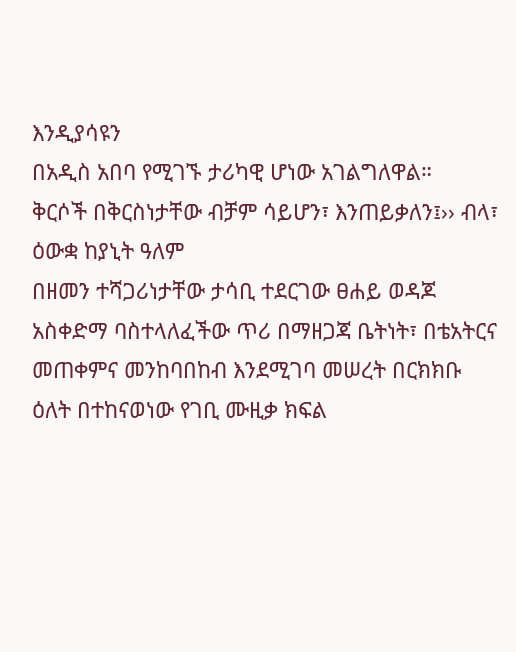እንዲያሳዩን
በአዲስ አበባ የሚገኙ ታሪካዊ ሆነው አገልግለዋል።
ቅርሶች በቅርስነታቸው ብቻም ሳይሆን፣ እንጠይቃለን፤›› ብላ፣ ዕውቋ ከያኒት ዓለም
በዘመን ተሻጋሪነታቸው ታሳቢ ተደርገው ፀሐይ ወዳጆ አስቀድማ ባስተላለፈችው ጥሪ በማዘጋጃ ቤትነት፣ በቴአትርና
መጠቀምና መንከባበከብ እንደሚገባ መሠረት በርክክቡ ዕለት በተከናወነው የገቢ ሙዚቃ ክፍል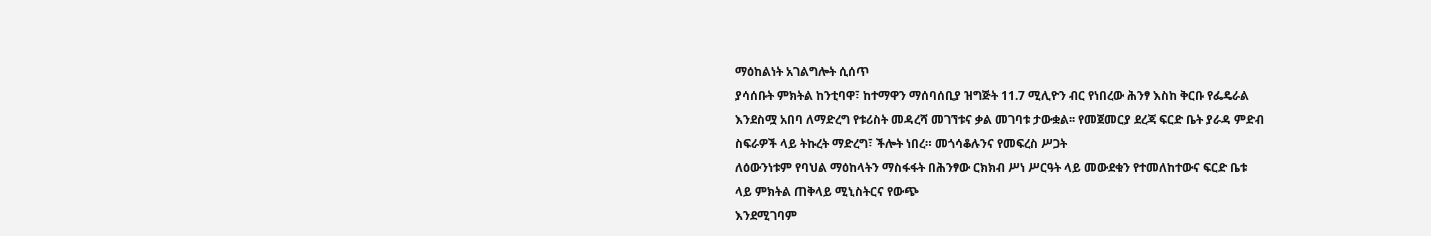ማዕከልነት አገልግሎት ሲሰጥ
ያሳሰቡት ምክትል ከንቲባዋ፣ ከተማዋን ማሰባሰቢያ ዝግጅት 11.7 ሚሊዮን ብር የነበረው ሕንፃ እስከ ቅርቡ የፌዴራል
እንደስሟ አበባ ለማድረግ የቱሪስት መዳረሻ መገኘቱና ቃል መገባቱ ታውቋል፡፡ የመጀመርያ ደረጃ ፍርድ ቤት ያራዳ ምድብ
ስፍራዎች ላይ ትኩረት ማድረግ፣ ችሎት ነበረ። መጎሳቆሉንና የመፍረስ ሥጋት
ለዕውንነቱም የባህል ማዕከላትን ማስፋፋት በሕንፃው ርክክብ ሥነ ሥርዓት ላይ መውደቁን የተመለከተውና ፍርድ ቤቱ
ላይ ምክትል ጠቅላይ ሚኒስትርና የውጭ
እንደሚገባም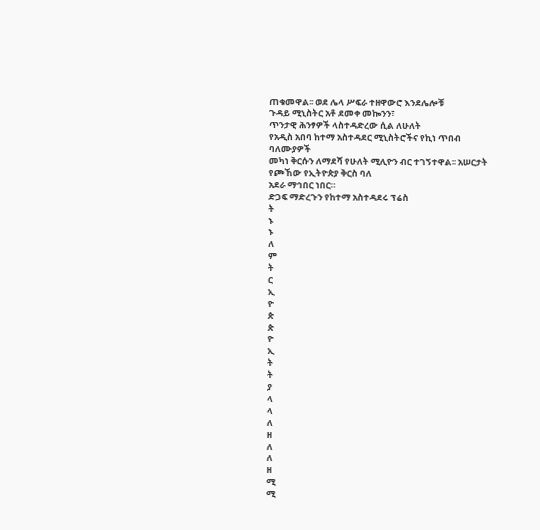ጠቁመዋል፡፡ ወደ ሌላ ሥፍራ ተዘዋውሮ እንደሌሎቹ
ጉዳይ ሚኒስትር አቶ ደመቀ መኰንን፣
ጥንታዊ ሕንፃዎች ላስተዳድረው ሲል ለሁለት
የአዲስ አበባ ከተማ አስተዳደር ሚኒስትሮችና የኪነ ጥበብ ባለሙያዎች
መካነ ቅርሱን ለማደሻ የሁለት ሚሊዮን ብር ተገኝተዋል፡፡ አሠርታት የጮኸው የኢትዮጵያ ቅርስ ባለ
አደራ ማኅበር ነበር።
ድጋፍ ማድረጉን የከተማ አስተዳደሩ ፕሬስ
ት
ኑ
ኑ
ለ
ም
ት
ር
ኢ
ዮ
ጵ
ጵ
ዮ
ኢ
ት
ት
ያ
ላ
ላ
ለ
ዘ
ለ
ለ
ዘ
ሚ
ሚ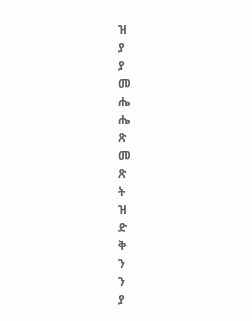ዝ
ያ
ያ
መ
ሔ
ሔ
ጽ
መ
ጽ
ት
ዝ
ድ
ቅ
ን
ን
ያ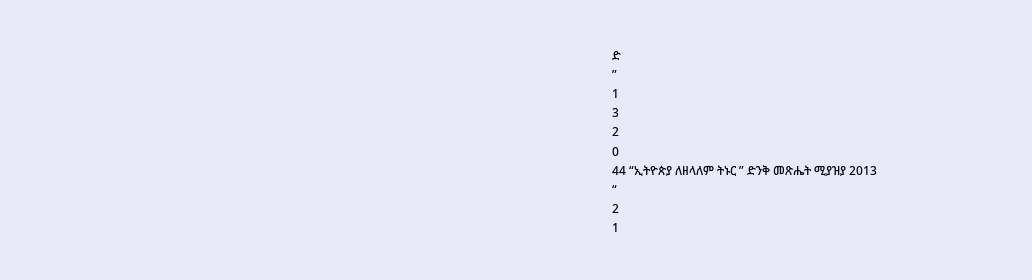ድ
”
1
3
2
0
44 “ኢትዮጵያ ለዘላለም ትኑር ” ድንቅ መጽሔት ሚያዝያ 2013
“
2
1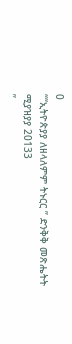0
““ኢትዮጵያያ ለዘላለምም ትኑርር ” ድንቅቅ መጽሔትት ሚያዝያያ 20133
”